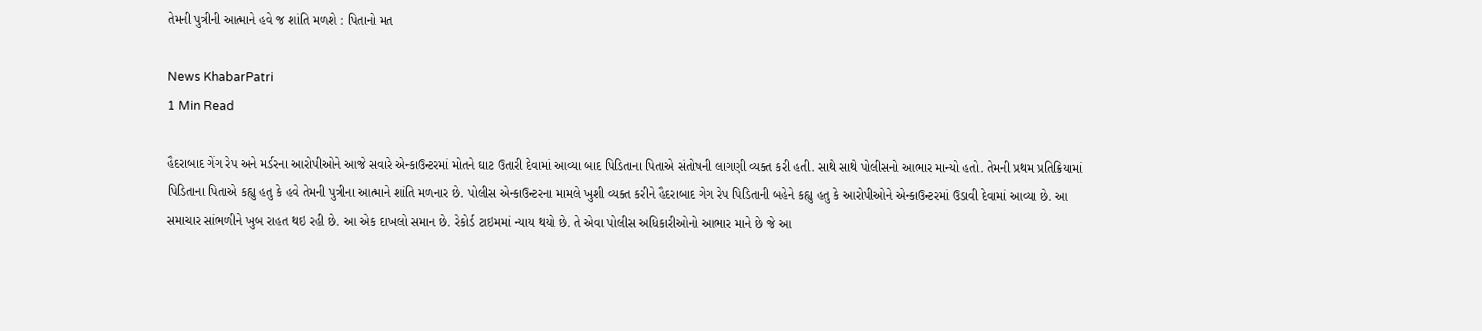તેમની પુત્રીની આત્માને હવે જ શાંતિ મળશે : પિતાનો મત

News KhabarPatri
1 Min Read

હૈદરાબાદ ગેંગ રેપ અને મર્ડરના આરોપીઓને આજે સવારે એન્કાઉન્ટરમાં મોતને ઘાટ ઉતારી દેવામાં આવ્યા બાદ પિડિતાના પિતાએ સંતોષની લાગણી વ્યક્ત કરી હતી. સાથે સાથે પોલીસનો આભાર માન્યો હતો. તેમની પ્રથમ પ્રતિક્રિયામાં પિડિતાના પિતાએ કહ્યુ હતુ કે હવે તેમની પુત્રીના આત્માને શાંતિ મળનાર છે. પોલીસ એન્કાઉન્ટરના મામલે ખુશી વ્યક્ત કરીને હૈદરાબાદ ગેગ રેપ પિડિતાની બહેને કહ્યુ હતુ કે આરોપીઓને એન્કાઉન્ટરમાં ઉડાવી દેવામાં આવ્યા છે. આ સમાચાર સાંભળીને ખુબ રાહત થઇ રહી છે. આ એક દાખલો સમાન છે. રેકોર્ડ ટાઇમમાં ન્યાય થયો છે. તે એવા પોલીસ અધિકારીઓનો આભાર માને છે જે આ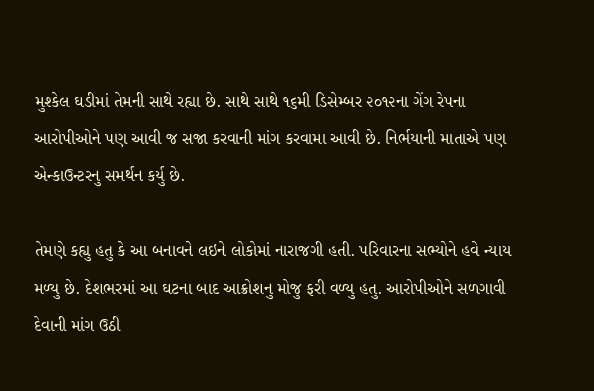મુશ્કેલ ઘડીમાં તેમની સાથે રહ્યા છે. સાથે સાથે ૧૬મી ડિસેમ્બર ૨૦૧૨ના ગેંગ રેપના આરોપીઓને પણ આવી જ સજા કરવાની માંગ કરવામા આવી છે. નિર્ભયાની માતાએ પણ એન્કાઉન્ટરનુ સમર્થન કર્યુ છે.

તેમણે કહ્યુ હતુ કે આ બનાવને લઇને લોકોમાં નારાજગી હતી. પરિવારના સભ્યોને હવે ન્યાય મળ્યુ છે. દેશભરમાં આ ઘટના બાદ આક્રોશનુ મોજુ ફરી વળ્યુ હતુ. આરોપીઓને સળગાવી દેવાની માંગ ઉઠી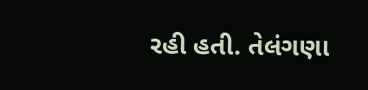રહી હતી. તેલંગણા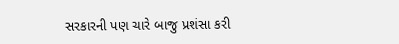સરકારની પણ ચારે બાજુ પ્રશંસા કરી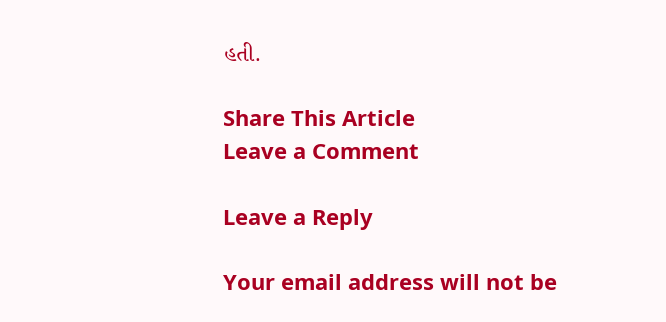હતી.

Share This Article
Leave a Comment

Leave a Reply

Your email address will not be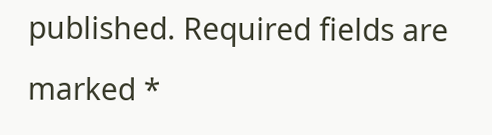published. Required fields are marked *